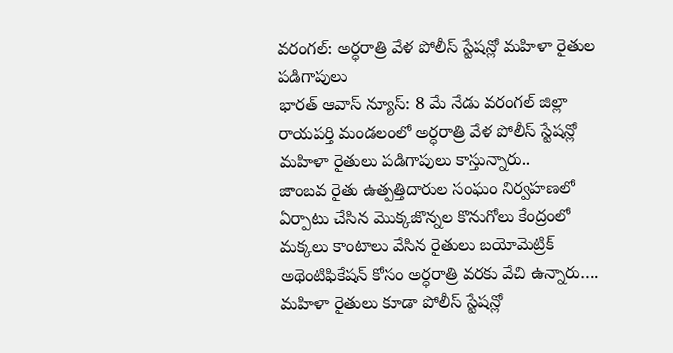వరంగల్: అర్ధరాత్రి వేళ పోలీస్ స్టేషన్లో మహిళా రైతుల పడిగాపులు
భారత్ ఆవాస్ న్యూస్: 8 మే నేడు వరంగల్ జిల్లా రాయపర్తి మండలంలో అర్ధరాత్రి వేళ పోలీస్ స్టేషన్లో మహిళా రైతులు పడిగాపులు కాస్తున్నారు..
జాంబవ రైతు ఉత్పత్తిదారుల సంఘం నిర్వహణలో ఏర్పాటు చేసిన మొక్కజొన్నల కొనుగోలు కేంద్రంలో మక్కలు కాంటాలు వేసిన రైతులు బయోమెట్రిక్ అథెంటిఫికేషన్ కోసం అర్ధరాత్రి వరకు వేచి ఉన్నారు….
మహిళా రైతులు కూడా పోలీస్ స్టేషన్లో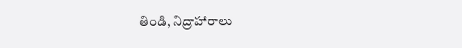తిండి, నిద్రాహారాలు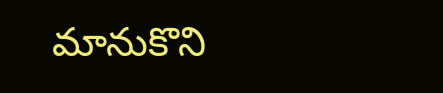మానుకొని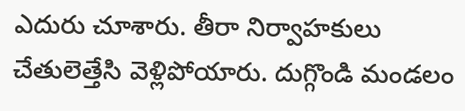ఎదురు చూశారు. తీరా నిర్వాహకులు చేతులెత్తేసి వెళ్లిపోయారు. దుగ్గొండి మండలం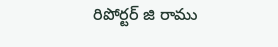రిపోర్టర్ జి రాము